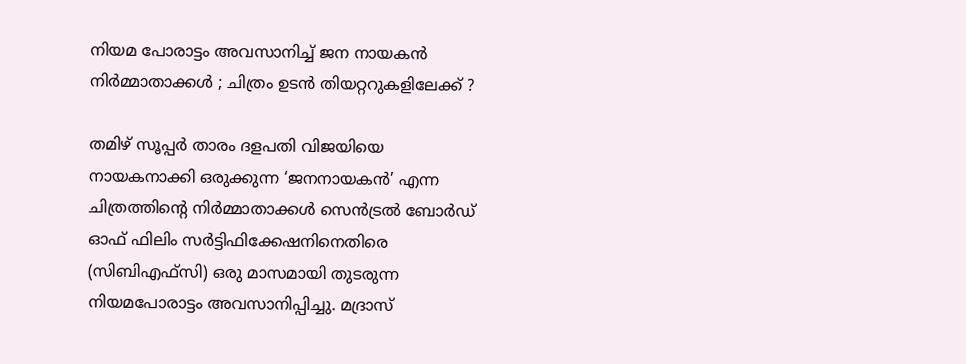നിയമ പോരാട്ടം അവസാനിച്ച് ജന നായകൻ നിർമ്മാതാക്കൾ ; ചിത്രം ഉടൻ തിയറ്ററുകളിലേക്ക് ?

തമിഴ് സൂപ്പർ താരം ദളപതി വിജയിയെ നായകനാക്കി ഒരുക്കുന്ന ‘ജനനായകൻ’ എന്ന ചിത്രത്തിന്റെ നിർമ്മാതാക്കൾ സെൻട്രൽ ബോർഡ് ഓഫ് ഫിലിം സർട്ടിഫിക്കേഷനിനെതിരെ (സിബിഎഫ്‌സി) ഒരു മാസമായി തുടരുന്ന നിയമപോരാട്ടം അവസാനിപ്പിച്ചു. മദ്രാസ്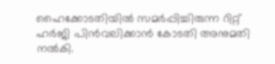ഹൈക്കോടതിയിൽ സമർപ്പിച്ചിരുന്ന റിറ്റ് ഹർജി പിൻവലിക്കാൻ കോടതി അനുമതി നൽകി.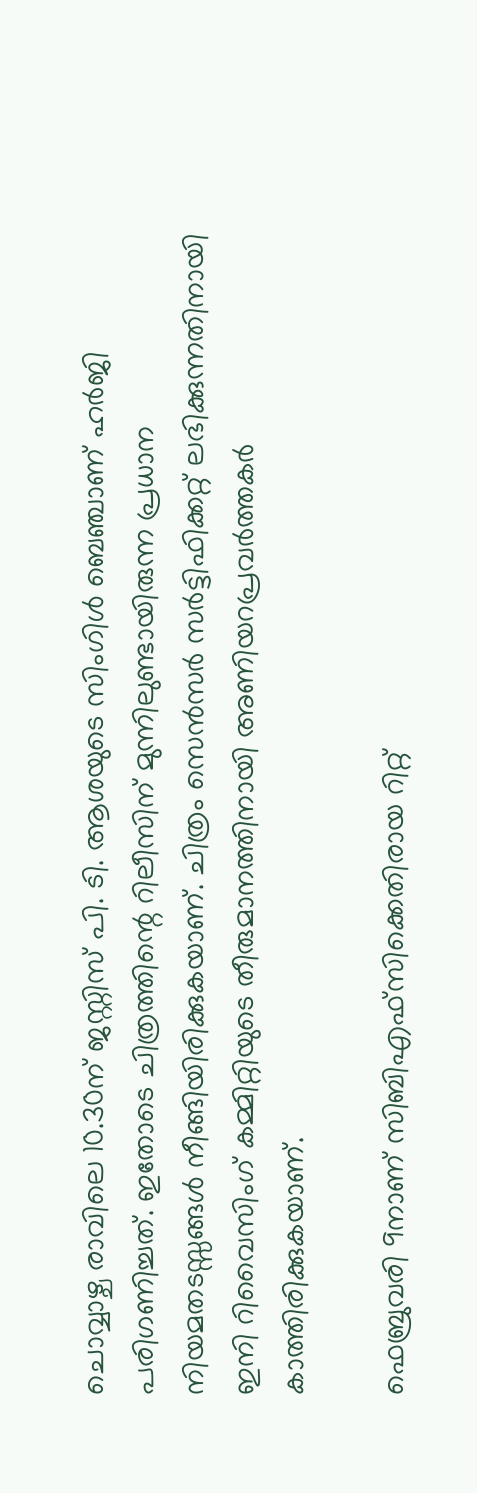ചൊവ്വാഴ്ച രാവിലെ 10.30ന് ജസ്റ്റിസ് പി. ടി. ആശയുടെ സിംഗിൾ ബെഞ്ചാണ് ഹർജി പരിഗണിച്ചത്. ഇതോടെ ചിത്രത്തിന്റെ റിലീസിന് മുന്നിലുണ്ടായിരുന്ന പ്രധാന നിയമതടസ്സങ്ങൾ നീങ്ങിയിരിക്കുകയാണ്. ചിത്രം സെൻസർ സർട്ടിഫിക്കറ്റ് ലഭിക്കുന്നതിനായി ഇനി റിവൈസിംഗ് കമ്മിറ്റിയുടെ തീരുമാനത്തിനായി അണിയറപ്രവർത്തകർ കാത്തിരിക്കുകയാണ്.

ഫെബ്രുവരി 9നാണ് സിബിഎഫ്‌സിക്കെതിരായ റിറ്റ്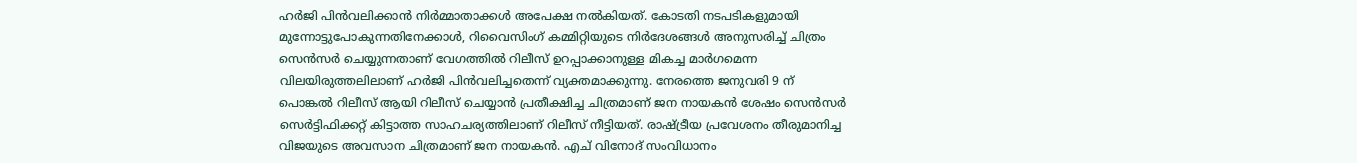ഹർജി പിൻവലിക്കാൻ നിർമ്മാതാക്കൾ അപേക്ഷ നൽകിയത്. കോടതി നടപടികളുമായി മുന്നോട്ടുപോകുന്നതിനേക്കാൾ, റിവൈസിംഗ് കമ്മിറ്റിയുടെ നിർദേശങ്ങൾ അനുസരിച്ച് ചിത്രം സെൻസർ ചെയ്യുന്നതാണ് വേഗത്തിൽ റിലീസ് ഉറപ്പാക്കാനുള്ള മികച്ച മാർഗമെന്ന വിലയിരുത്തലിലാണ് ഹർജി പിൻവലിച്ചതെന്ന് വ്യക്തമാക്കുന്നു. നേരത്തെ ജനുവരി 9 ന് പൊങ്കൽ റിലീസ് ആയി റിലീസ് ചെയ്യാൻ പ്രതീക്ഷിച്ച ചിത്രമാണ് ജന നായകൻ ശേഷം സെൻസർ സെർട്ടിഫിക്കറ്റ് കിട്ടാത്ത സാഹചര്യത്തിലാണ് റിലീസ് നീട്ടിയത്. രാഷ്ട്രീയ പ്രവേശനം തീരുമാനിച്ച വിജയുടെ അവസാന ചിത്രമാണ് ജന നായകൻ. എച് വിനോദ് സംവിധാനം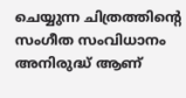ചെയ്യുന്ന ചിത്രത്തിന്റെ സംഗീത സംവിധാനം അനിരുദ്ധ് ആണ്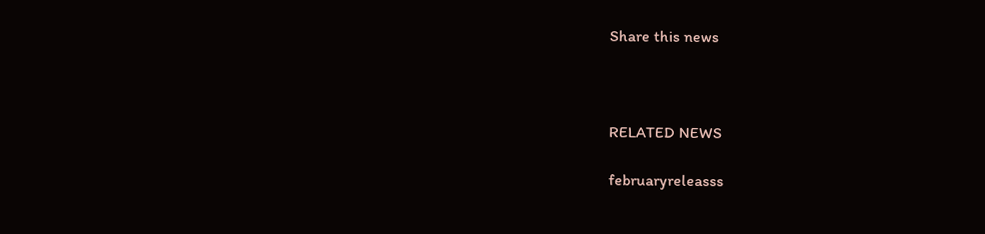Share this news



RELATED NEWS

februaryreleasss